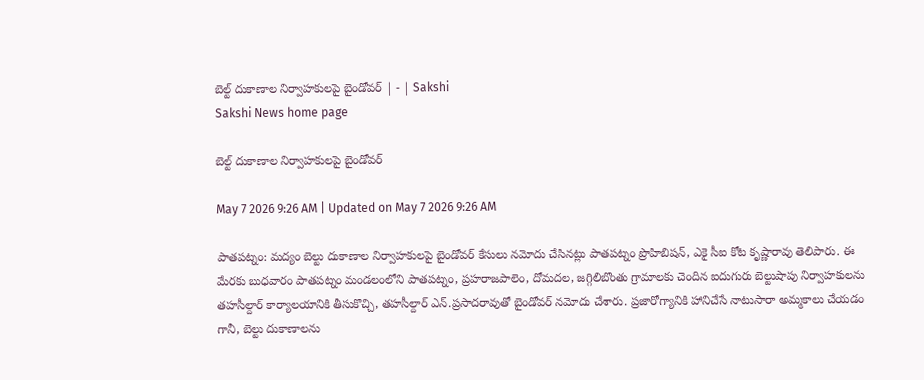బెల్ట్‌ దుకాణాల నిర్వాహకులపై బైండోవర్‌ | - | Sakshi
Sakshi News home page

బెల్ట్‌ దుకాణాల నిర్వాహకులపై బైండోవర్‌

May 7 2026 9:26 AM | Updated on May 7 2026 9:26 AM

పాతపట్నం: మద్యం బెల్టు దుకాణాల నిర్వాహకులపై బైండోవర్‌ కేసులు నమోదు చేసినట్లు పాతపట్నం ప్రొహిబిషన్‌, ఎకై సీఐ కోట కృష్ణారావు తెలిపారు. ఈ మేరకు బుధవారం పాతపట్నం మండలంలోని పాతపట్నం, ప్రహరాజపాలెం, దోమదల, జగ్గిలిబొంతు గ్రామాలకు చెందిన ఐదుగురు బెల్టుషాపు నిర్వాహకులను తహసీల్దార్‌ కార్యాలయానికి తీసుకొచ్చి, తహసీల్దార్‌ ఎన్‌.ప్రసాదరావుతో బైండోవర్‌ నమోదు చేశారు. ప్రజారోగ్యానికి హానిచేసే నాటుసారా అమ్మకాలు చేయడం గానీ, బెల్టు దుకాణాలను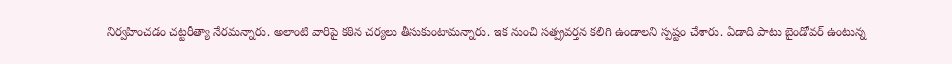నిర్వహించడం చట్టరీత్యా నేరమన్నారు. అలాంటి వారిపై కఠిన చర్యలు తీసుకుంటామన్నారు. ఇక నుంచి సత్ప్రవర్తన కలిగి ఉండాలని స్పష్టం చేశారు. ఏడాది పాటు బైండోవర్‌ ఉంటున్న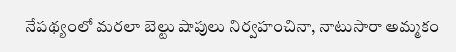నేపథ్యంలో మరలా బెల్టు షాపులు నిర్వహంచినా, నాటుసారా అమ్మకం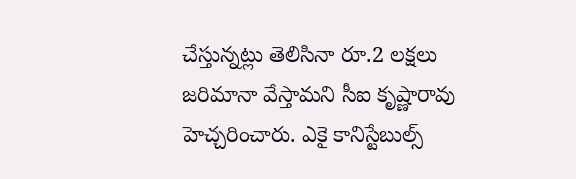చేస్తున్నట్లు తెలిసినా రూ.2 లక్షలు జరిమానా వేస్తామని సీఐ కృష్ణారావు హెచ్చరించారు. ఎకై కానిస్టేబుల్స్‌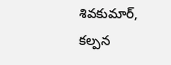శివకుమార్‌, కల్పన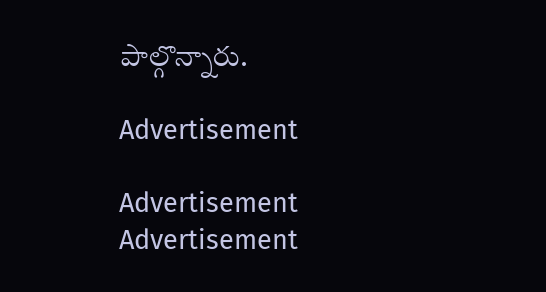పాల్గొన్నారు.

Advertisement

Advertisement
Advertisement